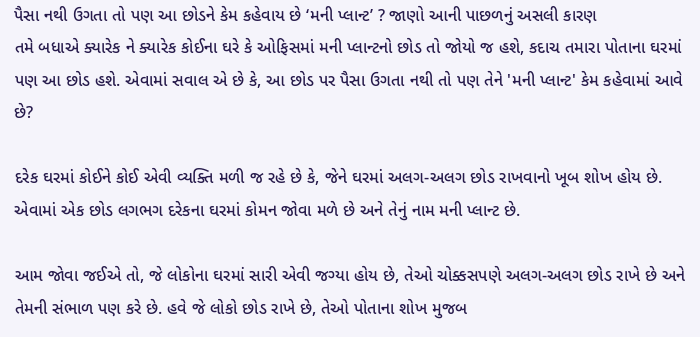પૈસા નથી ઉગતા તો પણ આ છોડને કેમ કહેવાય છે ‘મની પ્લાન્ટ’ ? જાણો આની પાછળનું અસલી કારણ
તમે બધાએ ક્યારેક ને ક્યારેક કોઈના ઘરે કે ઓફિસમાં મની પ્લાન્ટનો છોડ તો જોયો જ હશે, કદાચ તમારા પોતાના ઘરમાં પણ આ છોડ હશે. એવામાં સવાલ એ છે કે, આ છોડ પર પૈસા ઉગતા નથી તો પણ તેને 'મની પ્લાન્ટ' કેમ કહેવામાં આવે છે?

દરેક ઘરમાં કોઈને કોઈ એવી વ્યક્તિ મળી જ રહે છે કે, જેને ઘરમાં અલગ-અલગ છોડ રાખવાનો ખૂબ શોખ હોય છે. એવામાં એક છોડ લગભગ દરેકના ઘરમાં કોમન જોવા મળે છે અને તેનું નામ મની પ્લાન્ટ છે.

આમ જોવા જઈએ તો, જે લોકોના ઘરમાં સારી એવી જગ્યા હોય છે, તેઓ ચોક્કસપણે અલગ-અલગ છોડ રાખે છે અને તેમની સંભાળ પણ કરે છે. હવે જે લોકો છોડ રાખે છે, તેઓ પોતાના શોખ મુજબ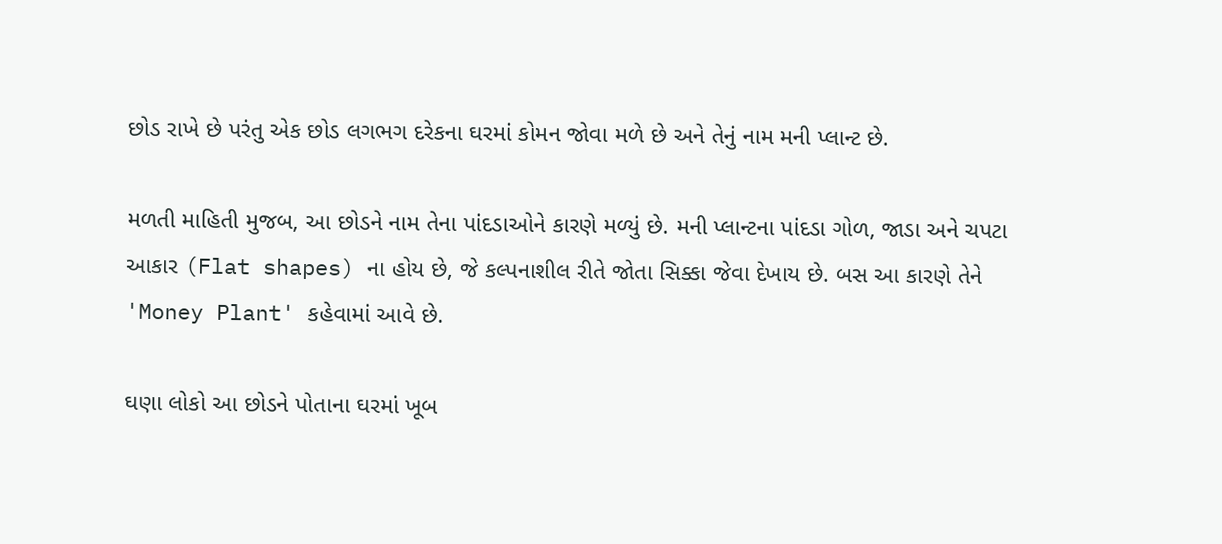છોડ રાખે છે પરંતુ એક છોડ લગભગ દરેકના ઘરમાં કોમન જોવા મળે છે અને તેનું નામ મની પ્લાન્ટ છે.

મળતી માહિતી મુજબ, આ છોડને નામ તેના પાંદડાઓને કારણે મળ્યું છે. મની પ્લાન્ટના પાંદડા ગોળ, જાડા અને ચપટા આકાર (Flat shapes) ના હોય છે, જે કલ્પનાશીલ રીતે જોતા સિક્કા જેવા દેખાય છે. બસ આ કારણે તેને 'Money Plant' કહેવામાં આવે છે.

ઘણા લોકો આ છોડને પોતાના ઘરમાં ખૂબ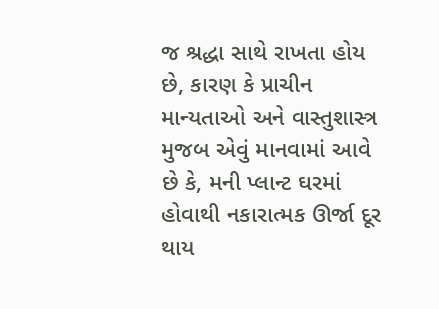જ શ્રદ્ધા સાથે રાખતા હોય છે, કારણ કે પ્રાચીન માન્યતાઓ અને વાસ્તુશાસ્ત્ર મુજબ એવું માનવામાં આવે છે કે, મની પ્લાન્ટ ઘરમાં હોવાથી નકારાત્મક ઊર્જા દૂર થાય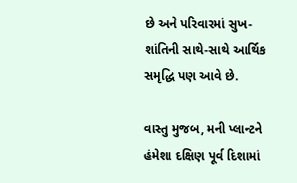છે અને પરિવારમાં સુખ-શાંતિની સાથે-સાથે આર્થિક સમૃદ્ધિ પણ આવે છે.

વાસ્તુ મુજબ, મની પ્લાન્ટને હંમેશા દક્ષિણ પૂર્વ દિશામાં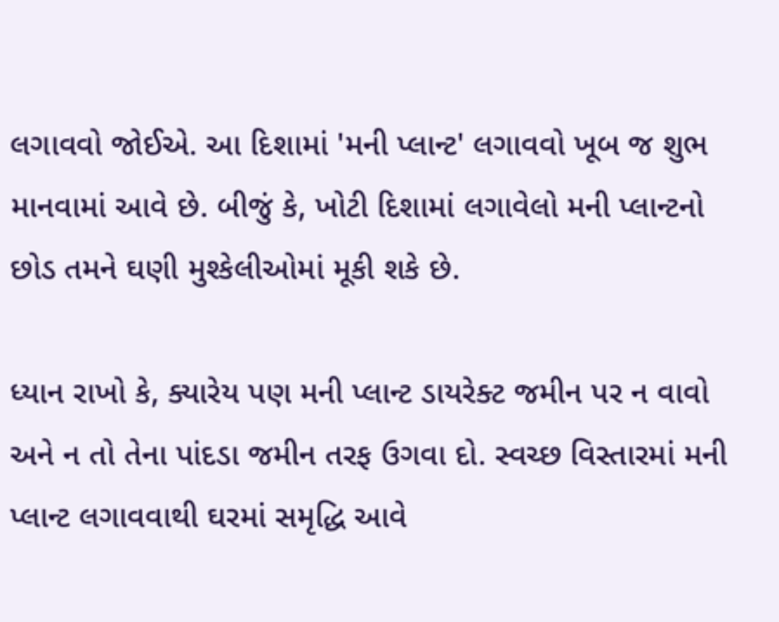લગાવવો જોઈએ. આ દિશામાં 'મની પ્લાન્ટ' લગાવવો ખૂબ જ શુભ માનવામાં આવે છે. બીજું કે, ખોટી દિશામાં લગાવેલો મની પ્લાન્ટનો છોડ તમને ઘણી મુશ્કેલીઓમાં મૂકી શકે છે.

ધ્યાન રાખો કે, ક્યારેય પણ મની પ્લાન્ટ ડાયરેક્ટ જમીન પર ન વાવો અને ન તો તેના પાંદડા જમીન તરફ ઉગવા દો. સ્વચ્છ વિસ્તારમાં મની પ્લાન્ટ લગાવવાથી ઘરમાં સમૃદ્ધિ આવે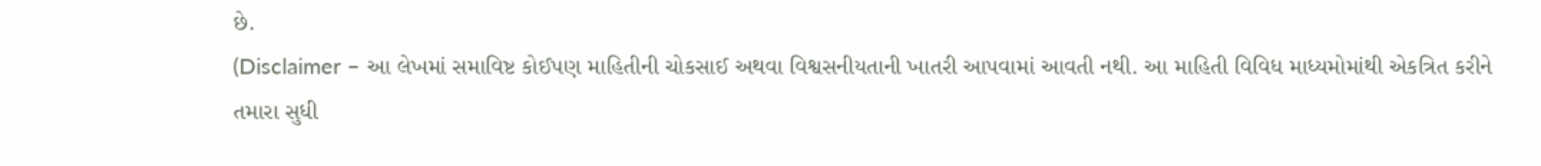છે.
(Disclaimer – આ લેખમાં સમાવિષ્ટ કોઈપણ માહિતીની ચોકસાઈ અથવા વિશ્વસનીયતાની ખાતરી આપવામાં આવતી નથી. આ માહિતી વિવિધ માધ્યમોમાંથી એકત્રિત કરીને તમારા સુધી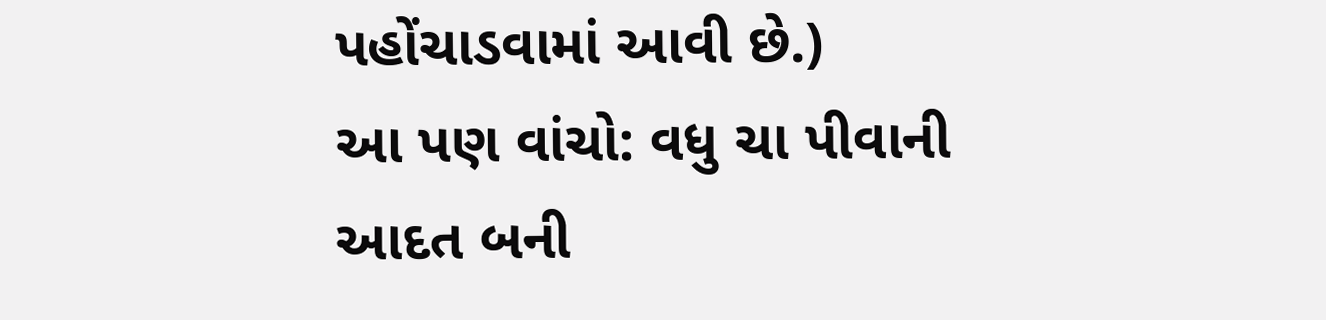પહોંચાડવામાં આવી છે.)
આ પણ વાંચો: વધુ ચા પીવાની આદત બની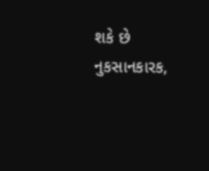શકે છે નુકસાનકારક,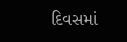દિવસમાં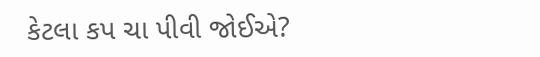કેટલા કપ ચા પીવી જોઈએ?